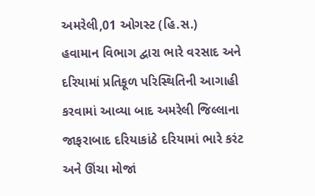અમરેલી,01 ઓગસ્ટ (હિ.સ.)
હવામાન વિભાગ દ્વારા ભારે વરસાદ અને દરિયામાં પ્રતિકૂળ પરિસ્થિતિની આગાહી કરવામાં આવ્યા બાદ અમરેલી જિલ્લાના જાફરાબાદ દરિયાકાંઠે દરિયામાં ભારે કરંટ અને ઊંચા મોજાં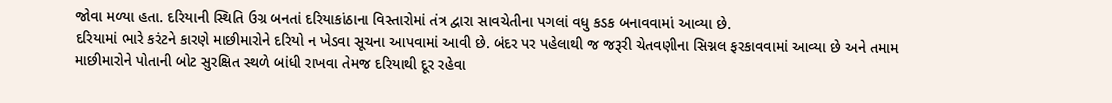જોવા મળ્યા હતા. દરિયાની સ્થિતિ ઉગ્ર બનતાં દરિયાકાંઠાના વિસ્તારોમાં તંત્ર દ્વારા સાવચેતીના પગલાં વધુ કડક બનાવવામાં આવ્યા છે.
દરિયામાં ભારે કરંટને કારણે માછીમારોને દરિયો ન ખેડવા સૂચના આપવામાં આવી છે. બંદર પર પહેલાથી જ જરૂરી ચેતવણીના સિગ્નલ ફરકાવવામાં આવ્યા છે અને તમામ માછીમારોને પોતાની બોટ સુરક્ષિત સ્થળે બાંધી રાખવા તેમજ દરિયાથી દૂર રહેવા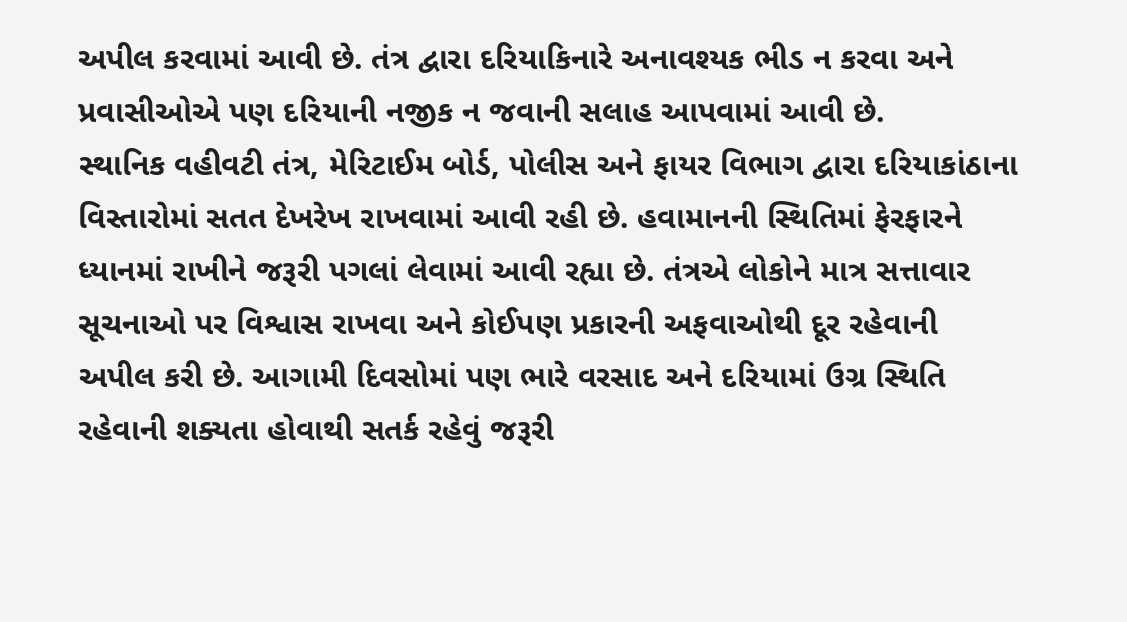અપીલ કરવામાં આવી છે. તંત્ર દ્વારા દરિયાકિનારે અનાવશ્યક ભીડ ન કરવા અને પ્રવાસીઓએ પણ દરિયાની નજીક ન જવાની સલાહ આપવામાં આવી છે.
સ્થાનિક વહીવટી તંત્ર, મેરિટાઈમ બોર્ડ, પોલીસ અને ફાયર વિભાગ દ્વારા દરિયાકાંઠાના વિસ્તારોમાં સતત દેખરેખ રાખવામાં આવી રહી છે. હવામાનની સ્થિતિમાં ફેરફારને ધ્યાનમાં રાખીને જરૂરી પગલાં લેવામાં આવી રહ્યા છે. તંત્રએ લોકોને માત્ર સત્તાવાર સૂચનાઓ પર વિશ્વાસ રાખવા અને કોઈપણ પ્રકારની અફવાઓથી દૂર રહેવાની અપીલ કરી છે. આગામી દિવસોમાં પણ ભારે વરસાદ અને દરિયામાં ઉગ્ર સ્થિતિ રહેવાની શક્યતા હોવાથી સતર્ક રહેવું જરૂરી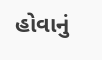હોવાનું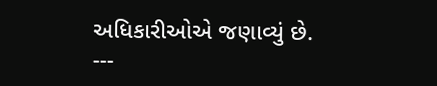અધિકારીઓએ જણાવ્યું છે.
---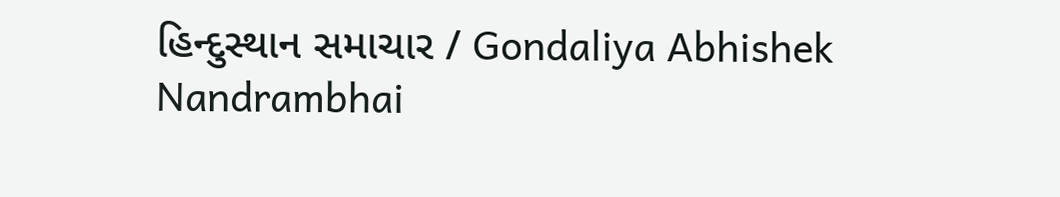હિન્દુસ્થાન સમાચાર / Gondaliya Abhishek Nandrambhai